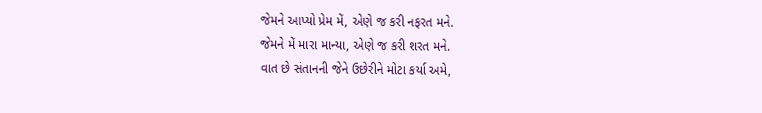જેમને આપ્યો પ્રેમ મેં, એણે જ કરી નફરત મને.
જેમને મેં મારા માન્યા, એણે જ કરી શરત મને.
વાત છે સંતાનની જેને ઉછેરીને મોટા કર્યા અમે,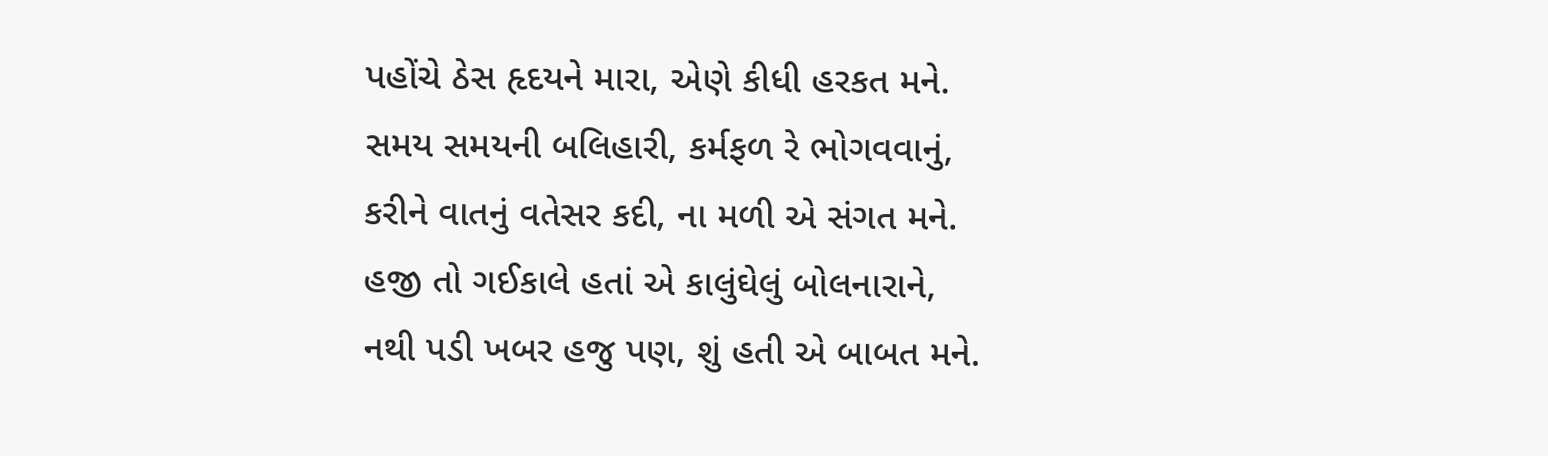પહોંચે ઠેસ હૃદયને મારા, એણે કીધી હરકત મને.
સમય સમયની બલિહારી, કર્મફળ રે ભોગવવાનું,
કરીને વાતનું વતેસર કદી, ના મળી એ સંગત મને.
હજી તો ગઈકાલે હતાં એ કાલુંઘેલું બોલનારાને,
નથી પડી ખબર હજુ પણ, શું હતી એ બાબત મને.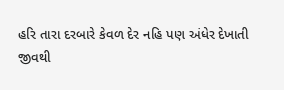હરિ તારા દરબારે કેવળ દેર નહિ પણ અંધેર દેખાતી
જીવથી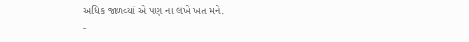અધિક જાળવ્યાં એ પણ ના લખે ખત મને.
-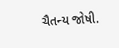ચૈતન્ય જોષી.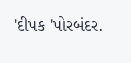'દીપક 'પોરબંદર.